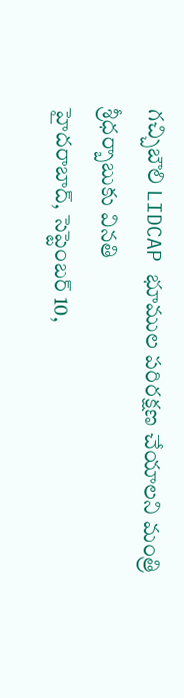గచ్చిబౌలి LIDCAP భూముల పరిరక్షణ చేయాలని మంత్రి శ్రీధర్బాబుకు వినతి
హైదరాబాద్, సెప్టెంబర్ 10,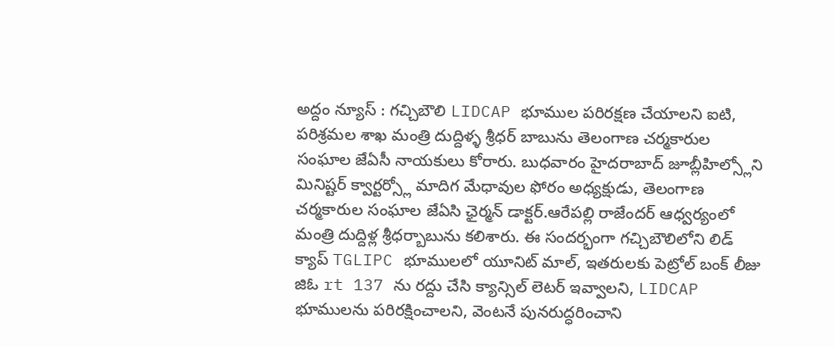అద్దం న్యూస్ : గచ్చిబౌలి LIDCAP భూముల పరిరక్షణ చేయాలని ఐటి, పరిశ్రమల శాఖ మంత్రి దుద్దిళ్ళ శ్రీధర్ బాబును తెలంగాణ చర్మకారుల సంఘాల జేఏసీ నాయకులు కోరారు. బుధవారం హైదరాబాద్ జూబ్లీహిల్స్లోని మినిష్టర్ క్వార్టర్స్లో మాదిగ మేధావుల ఫోరం అధ్యక్షుడు, తెలంగాణ చర్మకారుల సంఘాల జేఏసి ఛైర్మన్ డాక్టర్.ఆరేపల్లి రాజేందర్ ఆధ్వర్యంలో మంత్రి దుద్దిళ్ల శ్రీధర్బాబును కలిశారు. ఈ సందర్భంగా గచ్చిబౌలిలోని లిడ్ క్యాప్ TGLIPC భూములలో యూనిట్ మాల్, ఇతరులకు పెట్రోల్ బంక్ లీజు జిఓ rt 137 ను రద్దు చేసి క్యాన్సిల్ లెటర్ ఇవ్వాలని, LIDCAP భూములను పరిరక్షించాలని, వెంటనే పునరుద్ధరించాని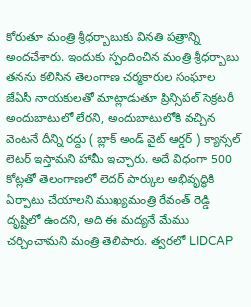కోరుతూ మంత్రి శ్రీధర్బాబుకు వినతి పత్రాన్ని అందచేశారు. ఇందుకు స్పందించిన మంత్రి శ్రీధర్బాబు తనను కలిసిన తెలంగాణ చర్మకారుల సంఘాల జేఏసీ నాయకులతో మాట్లాడుతూ ప్రిన్సిపల్ సెక్రటరీ అందుబాటులో లేరని, అందుబాటులోకి వచ్చిన వెంటనే దీన్ని రద్దు ( బ్లాక్ అండ్ వైట్ ఆర్డర్ ) క్యాన్సల్ లెటర్ ఇస్తామని హామీ ఇచ్చారు. అదే విధంగా 500 కోట్లతో తెలంగాణలో లెదర్ పార్కుల అభివృద్ధికి ఏర్పాటు చేయాలని ముఖ్యమంత్రి రేవంత్ రెడ్డి దృష్టిలో ఉందని, అది ఈ మద్యనే మేము చర్చించామని మంత్రి తెలిపారు. త్వరలో LIDCAP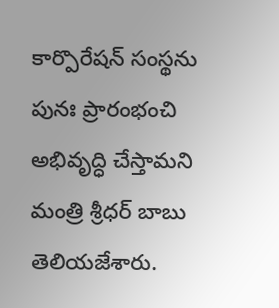కార్పొరేషన్ సంస్థను పునః ప్రారంభంచి అభివృద్ధి చేస్తామని మంత్రి శ్రీధర్ బాబు తెలియజేశారు.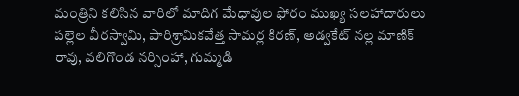మంత్రిని కలిసిన వారిలో మాదిగ మేధావుల ఫోరం ముఖ్య సలహాదారులు పల్లెల వీరస్వామి, పారిశ్రామికవేత్త సామర్ల కిరణ్, అడ్వకేట్ నల్ల మాణిక్ రావు, వలిగొండ నర్సింహా, గుమ్మడి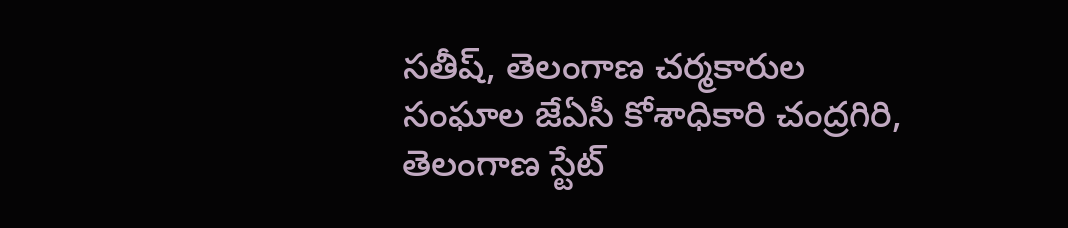సతీష్, తెలంగాణ చర్మకారుల సంఘాల జేఏసీ కోశాధికారి చంద్రగిరి, తెలంగాణ స్టేట్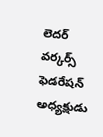లెదర్ వర్కర్స్ ఫెడరేషన్ అధ్యక్షుడు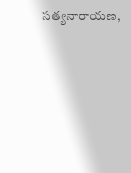సత్యనారాయణ,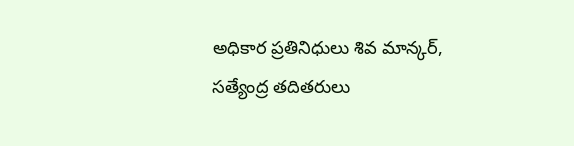అధికార ప్రతినిధులు శివ మాన్కర్, సత్యేంద్ర తదితరులు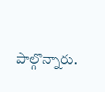పాల్గొన్నారు.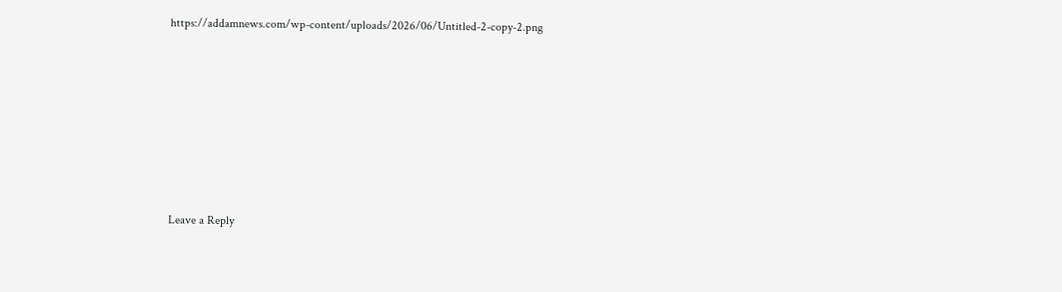https://addamnews.com/wp-content/uploads/2026/06/Untitled-2-copy-2.png












Leave a Reply